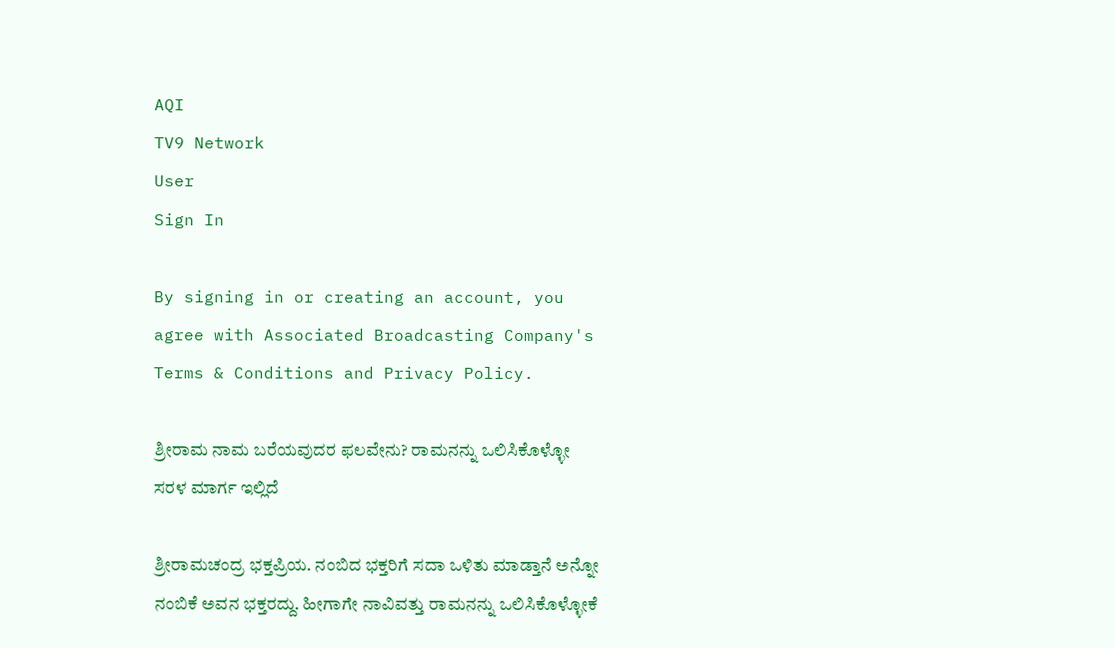AQI
TV9 Network
User
Sign In

By signing in or creating an account, you agree with Associated Broadcasting Company's Terms & Conditions and Privacy Policy.

ಶ್ರೀರಾಮ ನಾಮ ಬರೆಯವುದರ ಫಲವೇನು? ರಾಮನನ್ನು ಒಲಿಸಿಕೊಳ್ಳೋ ಸರಳ ಮಾರ್ಗ ಇಲ್ಲಿದೆ

ಶ್ರೀರಾಮಚಂದ್ರ ಭಕ್ತಪ್ರಿಯ. ನಂಬಿದ ಭಕ್ತರಿಗೆ ಸದಾ ಒಳಿತು ಮಾಡ್ತಾನೆ ಅನ್ನೋ ನಂಬಿಕೆ ಅವನ ಭಕ್ತರದ್ದು. ಹೀಗಾಗೇ ನಾವಿವತ್ತು ರಾಮನನ್ನು ಒಲಿಸಿಕೊಳ್ಳೋಕೆ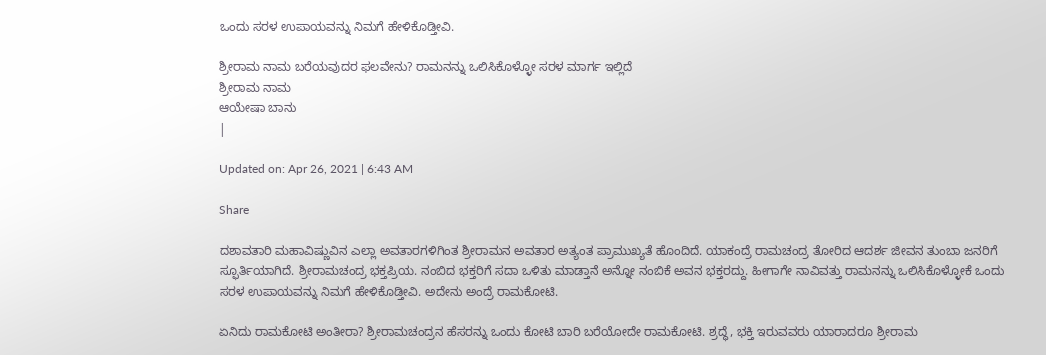ಒಂದು ಸರಳ ಉಪಾಯವನ್ನು ನಿಮಗೆ ಹೇಳಿಕೊಡ್ತೀವಿ.

ಶ್ರೀರಾಮ ನಾಮ ಬರೆಯವುದರ ಫಲವೇನು? ರಾಮನನ್ನು ಒಲಿಸಿಕೊಳ್ಳೋ ಸರಳ ಮಾರ್ಗ ಇಲ್ಲಿದೆ
ಶ್ರೀರಾಮ ನಾಮ
ಆಯೇಷಾ ಬಾನು
|

Updated on: Apr 26, 2021 | 6:43 AM

Share

ದಶಾವತಾರಿ ಮಹಾವಿಷ್ಣುವಿನ ಎಲ್ಲಾ ಅವತಾರಗಳಿಗಿಂತ ಶ್ರೀರಾಮನ ಅವತಾರ ಅತ್ಯಂತ ಪ್ರಾಮುಖ್ಯತೆ ಹೊಂದಿದೆ. ಯಾಕಂದ್ರೆ ರಾಮಚಂದ್ರ ತೋರಿದ ಆದರ್ಶ ಜೀವನ ತುಂಬಾ ಜನರಿಗೆ ಸ್ಫೂರ್ತಿಯಾಗಿದೆ. ಶ್ರೀರಾಮಚಂದ್ರ ಭಕ್ತಪ್ರಿಯ. ನಂಬಿದ ಭಕ್ತರಿಗೆ ಸದಾ ಒಳಿತು ಮಾಡ್ತಾನೆ ಅನ್ನೋ ನಂಬಿಕೆ ಅವನ ಭಕ್ತರದ್ದು. ಹೀಗಾಗೇ ನಾವಿವತ್ತು ರಾಮನನ್ನು ಒಲಿಸಿಕೊಳ್ಳೋಕೆ ಒಂದು ಸರಳ ಉಪಾಯವನ್ನು ನಿಮಗೆ ಹೇಳಿಕೊಡ್ತೀವಿ. ಅದೇನು ಅಂದ್ರೆ ರಾಮಕೋಟಿ.

ಏನಿದು ರಾಮಕೋಟಿ ಅಂತೀರಾ? ಶ್ರೀರಾಮಚಂದ್ರನ ಹೆಸರನ್ನು ಒಂದು ಕೋಟಿ ಬಾರಿ ಬರೆಯೋದೇ ರಾಮಕೋಟಿ. ಶ್ರದ್ಧೆ, ಭಕ್ತಿ ಇರುವವರು ಯಾರಾದರೂ ಶ್ರೀರಾಮ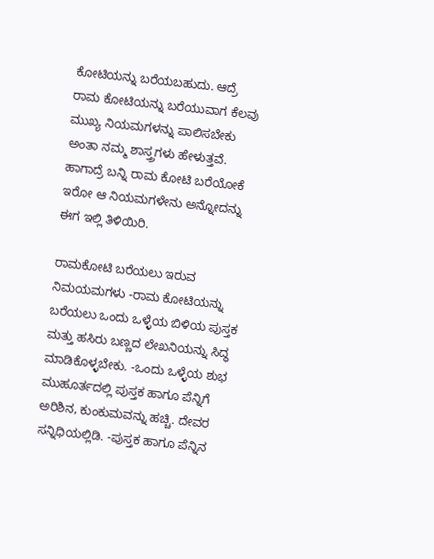ಕೋಟಿಯನ್ನು ಬರೆಯಬಹುದು. ಆದ್ರೆ ರಾಮ ಕೋಟಿಯನ್ನು ಬರೆಯುವಾಗ ಕೆಲವು ಮುಖ್ಯ ನಿಯಮಗಳನ್ನು ಪಾಲಿಸಬೇಕು ಅಂತಾ ನಮ್ಮ ಶಾಸ್ತ್ರಗಳು ಹೇಳುತ್ತವೆ. ಹಾಗಾದ್ರೆ ಬನ್ನಿ ರಾಮ ಕೋಟಿ ಬರೆಯೋಕೆ ಇರೋ ಆ ನಿಯಮಗಳೇನು ಅನ್ನೋದನ್ನು ಈಗ ಇಲ್ಲಿ ತಿಳಿಯಿರಿ.

ರಾಮಕೋಟಿ ಬರೆಯಲು ಇರುವ ನಿಮಯಮಗಳು -ರಾಮ ಕೋಟಿಯನ್ನು ಬರೆಯಲು ಒಂದು ಒಳ್ಳೆಯ ಬಿಳಿಯ ಪುಸ್ತಕ ಮತ್ತು ಹಸಿರು ಬಣ್ಣದ ಲೇಖನಿಯನ್ನು ಸಿದ್ಧ ಮಾಡಿಕೊಳ್ಳಬೇಕು. -ಒಂದು ಒಳ್ಳೆಯ ಶುಭ ಮುಹೂರ್ತದಲ್ಲಿ ಪುಸ್ತಕ ಹಾಗೂ ಪೆನ್ನಿಗೆ ಅರಿಶಿನ, ಕುಂಕುಮವನ್ನು ಹಚ್ಚಿ. ದೇವರ ಸನ್ನಿಧಿಯಲ್ಲಿಡಿ. -ಪುಸ್ತಕ ಹಾಗೂ ಪೆನ್ನಿನ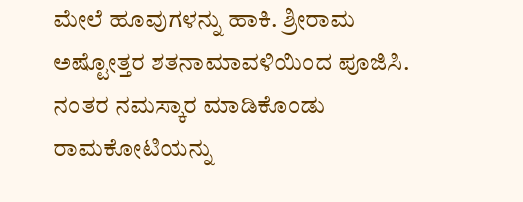ಮೇಲೆ ಹೂವುಗಳನ್ನು ಹಾಕಿ. ಶ್ರೀರಾಮ ಅಷ್ಟೋತ್ತರ ಶತನಾಮಾವಳಿಯಿಂದ ಪೂಜಿಸಿ. ನಂತರ ನಮಸ್ಕಾರ ಮಾಡಿಕೊಂಡು ರಾಮಕೋಟಿಯನ್ನು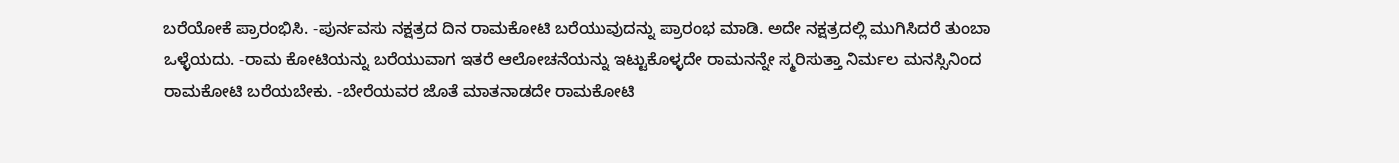ಬರೆಯೋಕೆ ಪ್ರಾರಂಭಿಸಿ. -ಪುರ್ನವಸು ನಕ್ಷತ್ರದ ದಿನ ರಾಮಕೋಟಿ ಬರೆಯುವುದನ್ನು ಪ್ರಾರಂಭ ಮಾಡಿ. ಅದೇ ನಕ್ಷತ್ರದಲ್ಲಿ ಮುಗಿಸಿದರೆ ತುಂಬಾ ಒಳ್ಳೆಯದು. -ರಾಮ ಕೋಟಿಯನ್ನು ಬರೆಯುವಾಗ ಇತರೆ ಆಲೋಚನೆಯನ್ನು ಇಟ್ಟುಕೊಳ್ಳದೇ ರಾಮನನ್ನೇ ಸ್ಮರಿಸುತ್ತಾ ನಿರ್ಮಲ ಮನಸ್ಸಿನಿಂದ ರಾಮಕೋಟಿ ಬರೆಯಬೇಕು. -ಬೇರೆಯವರ ಜೊತೆ ಮಾತನಾಡದೇ ರಾಮಕೋಟಿ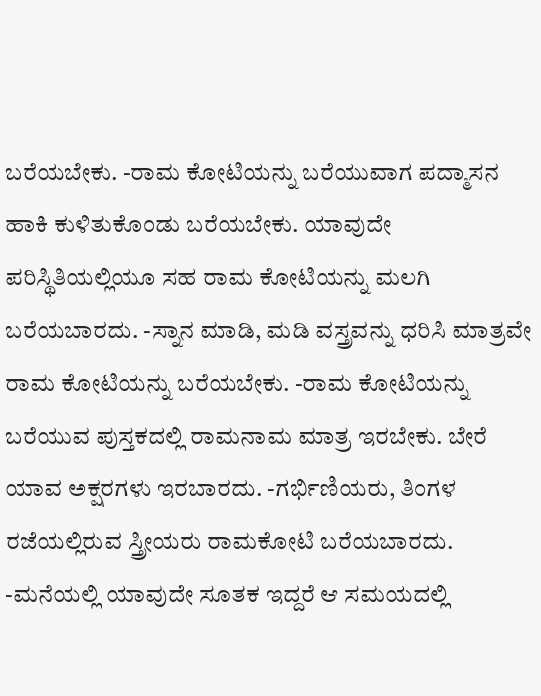ಬರೆಯಬೇಕು. -ರಾಮ ಕೋಟಿಯನ್ನು ಬರೆಯುವಾಗ ಪದ್ಮಾಸನ ಹಾಕಿ ಕುಳಿತುಕೊಂಡು ಬರೆಯಬೇಕು. ಯಾವುದೇ ಪರಿಸ್ಥಿತಿಯಲ್ಲಿಯೂ ಸಹ ರಾಮ ಕೋಟಿಯನ್ನು ಮಲಗಿ ಬರೆಯಬಾರದು. -ಸ್ನಾನ ಮಾಡಿ, ಮಡಿ ವಸ್ತ್ರವನ್ನು ಧರಿಸಿ ಮಾತ್ರವೇ ರಾಮ ಕೋಟಿಯನ್ನು ಬರೆಯಬೇಕು. -ರಾಮ ಕೋಟಿಯನ್ನು ಬರೆಯುವ ಪುಸ್ತಕದಲ್ಲಿ ರಾಮನಾಮ ಮಾತ್ರ ಇರಬೇಕು. ಬೇರೆ ಯಾವ ಅಕ್ಷರಗಳು ಇರಬಾರದು. -ಗರ್ಭಿಣಿಯರು, ತಿಂಗಳ ರಜೆಯಲ್ಲಿರುವ ಸ್ತ್ರೀಯರು ರಾಮಕೋಟಿ ಬರೆಯಬಾರದು. -ಮನೆಯಲ್ಲಿ ಯಾವುದೇ ಸೂತಕ ಇದ್ದರೆ ಆ ಸಮಯದಲ್ಲಿ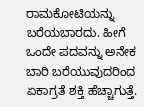ರಾಮಕೋಟಿಯನ್ನು ಬರೆಯಬಾರದು. ಹೀಗೆ ಒಂದೇ ಪದವನ್ನು ಅನೇಕ ಬಾರಿ ಬರೆಯುವುದರಿಂದ ಏಕಾಗ್ರತೆ ಶಕ್ತಿ ಹೆಚ್ಚಾಗುತ್ತೆ.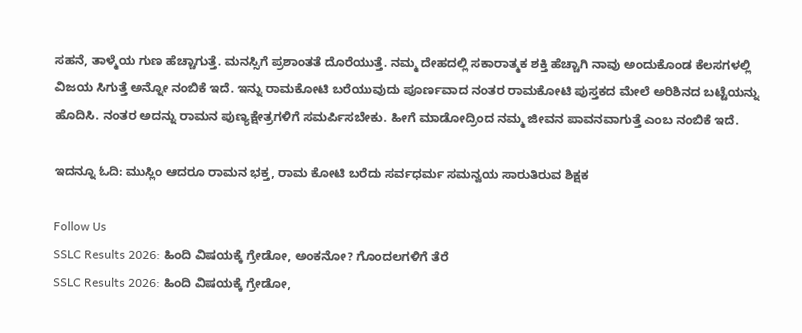ಸಹನೆ, ತಾಳ್ಮೆಯ ಗುಣ ಹೆಚ್ಚಾಗುತ್ತೆ. ಮನಸ್ಸಿಗೆ ಪ್ರಶಾಂತತೆ ದೊರೆಯುತ್ತೆ. ನಮ್ಮ ದೇಹದಲ್ಲಿ ಸಕಾರಾತ್ಮಕ ಶಕ್ತಿ ಹೆಚ್ಚಾಗಿ ನಾವು ಅಂದುಕೊಂಡ ಕೆಲಸಗಳಲ್ಲಿ ವಿಜಯ ಸಿಗುತ್ತೆ ಅನ್ನೋ ನಂಬಿಕೆ ಇದೆ. ಇನ್ನು ರಾಮಕೋಟಿ ಬರೆಯುವುದು ಪೂರ್ಣವಾದ ನಂತರ ರಾಮಕೋಟಿ ಪುಸ್ತಕದ ಮೇಲೆ ಅರಿಶಿನದ ಬಟ್ಟೆಯನ್ನು ಹೊದಿಸಿ. ನಂತರ ಅದನ್ನು ರಾಮನ ಪುಣ್ಯಕ್ಷೇತ್ರಗಳಿಗೆ ಸಮರ್ಪಿಸಬೇಕು. ಹೀಗೆ ಮಾಡೋದ್ರಿಂದ ನಮ್ಮ ಜೀವನ ಪಾವನವಾಗುತ್ತೆ ಎಂಬ ನಂಬಿಕೆ ಇದೆ.

ಇದನ್ನೂ ಓದಿ: ಮುಸ್ಲಿಂ ಆದರೂ ರಾಮನ ಭಕ್ತ, ರಾಮ ಕೋಟಿ ಬರೆದು ಸರ್ವಧರ್ಮ ಸಮನ್ವಯ ಸಾರುತಿರುವ ಶಿಕ್ಷಕ

Follow Us
SSLC Results 2026: ಹಿಂದಿ ವಿಷಯಕ್ಕೆ ಗ್ರೇಡೋ, ಅಂಕನೋ? ಗೊಂದಲಗಳಿಗೆ ತೆರೆ
SSLC Results 2026: ಹಿಂದಿ ವಿಷಯಕ್ಕೆ ಗ್ರೇಡೋ,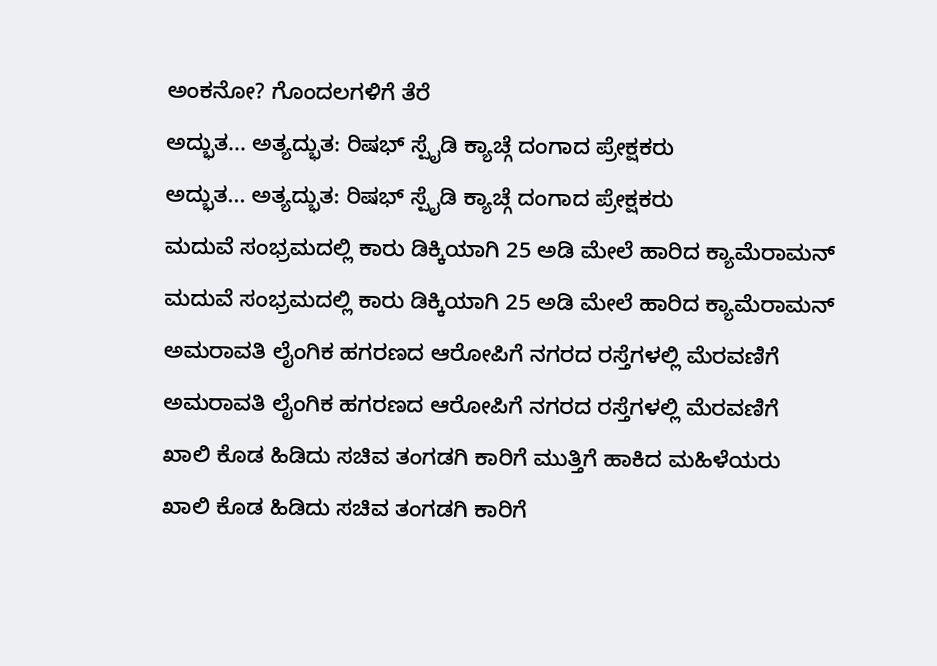ಅಂಕನೋ? ಗೊಂದಲಗಳಿಗೆ ತೆರೆ
ಅದ್ಭುತ... ಅತ್ಯದ್ಭುತ: ರಿಷಭ್ ಸ್ಪೈಡಿ ಕ್ಯಾಚ್ಗೆ ದಂಗಾದ ಪ್ರೇಕ್ಷಕರು
ಅದ್ಭುತ... ಅತ್ಯದ್ಭುತ: ರಿಷಭ್ ಸ್ಪೈಡಿ ಕ್ಯಾಚ್ಗೆ ದಂಗಾದ ಪ್ರೇಕ್ಷಕರು
ಮದುವೆ ಸಂಭ್ರಮದಲ್ಲಿ ಕಾರು ಡಿಕ್ಕಿಯಾಗಿ 25 ಅಡಿ ಮೇಲೆ ಹಾರಿದ ಕ್ಯಾಮೆರಾಮನ್
ಮದುವೆ ಸಂಭ್ರಮದಲ್ಲಿ ಕಾರು ಡಿಕ್ಕಿಯಾಗಿ 25 ಅಡಿ ಮೇಲೆ ಹಾರಿದ ಕ್ಯಾಮೆರಾಮನ್
ಅಮರಾವತಿ ಲೈಂಗಿಕ ಹಗರಣದ ಆರೋಪಿಗೆ ನಗರದ ರಸ್ತೆಗಳಲ್ಲಿ ಮೆರವಣಿಗೆ
ಅಮರಾವತಿ ಲೈಂಗಿಕ ಹಗರಣದ ಆರೋಪಿಗೆ ನಗರದ ರಸ್ತೆಗಳಲ್ಲಿ ಮೆರವಣಿಗೆ
ಖಾಲಿ ಕೊಡ ಹಿಡಿದು ಸಚಿವ ತಂಗಡಗಿ ಕಾರಿಗೆ ಮುತ್ತಿಗೆ ಹಾಕಿದ ಮಹಿಳೆಯರು
ಖಾಲಿ ಕೊಡ ಹಿಡಿದು ಸಚಿವ ತಂಗಡಗಿ ಕಾರಿಗೆ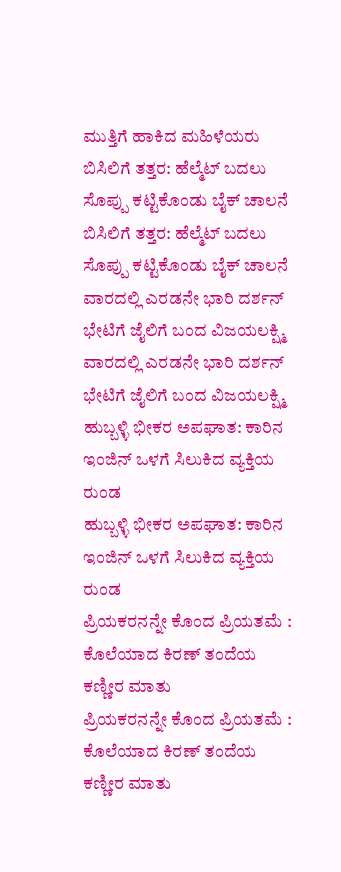ಮುತ್ತಿಗೆ ಹಾಕಿದ ಮಹಿಳೆಯರು
ಬಿಸಿಲಿಗೆ ತತ್ತರ: ಹೆಲ್ಮೆಟ್ ಬದಲು ಸೊಪ್ಪು ಕಟ್ಟಿಕೊಂಡು ಬೈಕ್ ಚಾಲನೆ
ಬಿಸಿಲಿಗೆ ತತ್ತರ: ಹೆಲ್ಮೆಟ್ ಬದಲು ಸೊಪ್ಪು ಕಟ್ಟಿಕೊಂಡು ಬೈಕ್ ಚಾಲನೆ
ವಾರದಲ್ಲಿ ಎರಡನೇ ಭಾರಿ ದರ್ಶನ್ ಭೇಟಿಗೆ ಜೈಲಿಗೆ ಬಂದ ವಿಜಯಲಕ್ಷ್ಮಿ
ವಾರದಲ್ಲಿ ಎರಡನೇ ಭಾರಿ ದರ್ಶನ್ ಭೇಟಿಗೆ ಜೈಲಿಗೆ ಬಂದ ವಿಜಯಲಕ್ಷ್ಮಿ
ಹುಬ್ಬಳ್ಳಿ ಭೀಕರ ಅಪಘಾತ: ಕಾರಿನ ಇಂಜಿನ್ ಒಳಗೆ ಸಿಲುಕಿದ ವ್ಯಕ್ತಿಯ ರುಂಡ
ಹುಬ್ಬಳ್ಳಿ ಭೀಕರ ಅಪಘಾತ: ಕಾರಿನ ಇಂಜಿನ್ ಒಳಗೆ ಸಿಲುಕಿದ ವ್ಯಕ್ತಿಯ ರುಂಡ
ಪ್ರಿಯಕರನನ್ನೇ ಕೊಂದ ಪ್ರಿಯತಮೆ : ಕೊಲೆಯಾದ ಕಿರಣ್ ತಂದೆಯ ಕಣ್ಣೀರ ಮಾತು
ಪ್ರಿಯಕರನನ್ನೇ ಕೊಂದ ಪ್ರಿಯತಮೆ : ಕೊಲೆಯಾದ ಕಿರಣ್ ತಂದೆಯ ಕಣ್ಣೀರ ಮಾತು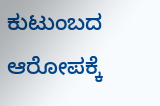ಕುಟುಂಬದ ಆರೋಪಕ್ಕೆ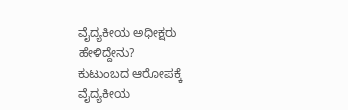ವೈದ್ಯಕೀಯ ಅಧೀಕ್ಷರು ಹೇಳಿದ್ದೇನು?
ಕುಟುಂಬದ ಆರೋಪಕ್ಕೆ ವೈದ್ಯಕೀಯ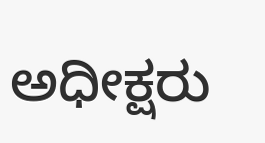ಅಧೀಕ್ಷರು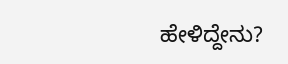ಹೇಳಿದ್ದೇನು?